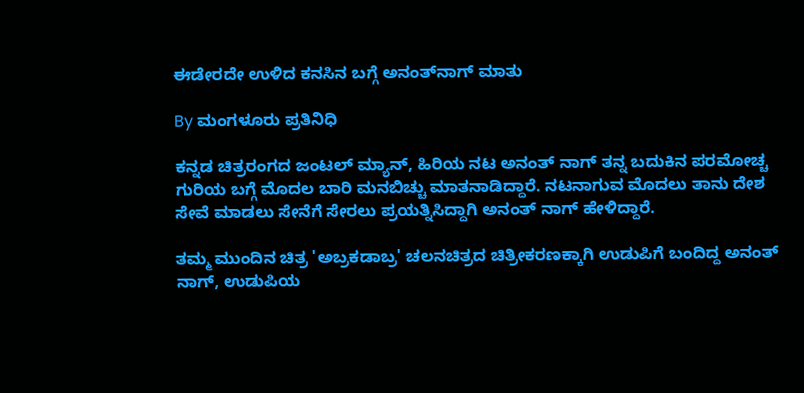ಈಡೇರದೇ ಉಳಿದ ಕನಸಿನ ಬಗ್ಗೆ ಅನಂತ್‌ನಾಗ್ ಮಾತು

By ಮಂಗಳೂರು ಪ್ರತಿನಿಧಿ

ಕನ್ನಡ ಚಿತ್ರರಂಗದ ಜಂಟಲ್ ಮ್ಯಾನ್, ಹಿರಿಯ ನಟ ಅನಂತ್ ನಾಗ್ ತನ್ನ ಬದುಕಿನ ಪರಮೋಚ್ಚ ಗುರಿಯ ಬಗ್ಗೆ ಮೊದಲ ಬಾರಿ ಮನಬಿಚ್ಚು ಮಾತನಾಡಿದ್ದಾರೆ. ನಟ‌ನಾಗುವ ಮೊದಲು ತಾನು ದೇಶ ಸೇವೆ ಮಾಡಲು ಸೇನೆಗೆ ಸೇರಲು ಪ್ರಯತ್ನಿಸಿದ್ದಾಗಿ ಅನಂತ್ ನಾಗ್ ಹೇಳಿದ್ದಾರೆ.

ತಮ್ಮ ಮುಂದಿನ ಚಿತ್ರ 'ಅಬ್ರಕಡಾಬ್ರ' ಚಲನಚಿತ್ರದ ಚಿತ್ರೀಕರಣಕ್ಕಾಗಿ ಉಡುಪಿಗೆ ಬಂದಿದ್ದ ಅನಂತ್ ನಾಗ್, ಉಡುಪಿಯ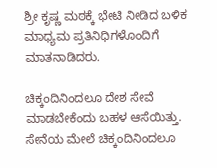ಶ್ರೀ ಕೃಷ್ಣ ಮಠಕ್ಕೆ ಭೇಟಿ ನೀಡಿದ ಬಳಿಕ ಮಾಧ್ಯಮ ಪ್ರತಿನಿಧಿಗಳೊಂದಿಗೆ ಮಾತನಾಡಿದರು.

ಚಿಕ್ಕಂದಿನಿಂದಲೂ ದೇಶ ಸೇವೆ ಮಾಡಬೇಕೆಂದು ಬಹಳ ಆಸೆಯಿತ್ತು. ಸೇನೆಯ ಮೇಲೆ ಚಿಕ್ಕಂದಿನಿಂದಲೂ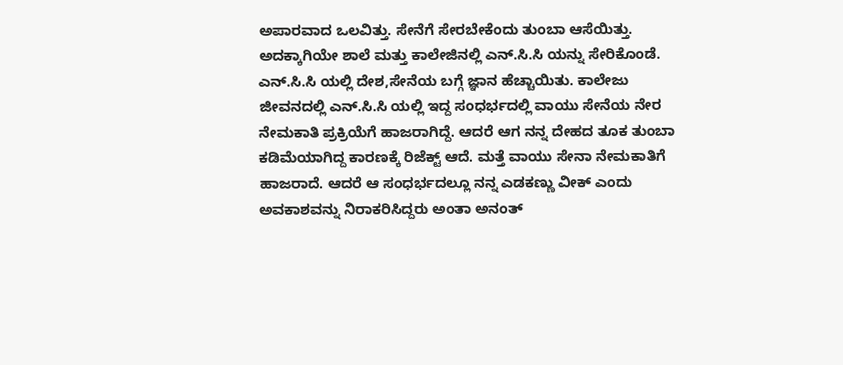ಅಪಾರವಾದ ಒಲವಿತ್ತು. ಸೇನೆಗೆ ಸೇರಬೇಕೆಂದು ತುಂಬಾ ಆಸೆಯಿತ್ತು. ಅದಕ್ಕಾಗಿಯೇ ಶಾಲೆ ಮತ್ತು ಕಾಲೇಜಿನಲ್ಲಿ ಎನ್.ಸಿ.ಸಿ ಯನ್ನು ಸೇರಿಕೊಂಡೆ. ಎನ್.ಸಿ.ಸಿ ಯಲ್ಲಿ ದೇಶ,ಸೇನೆಯ ಬಗ್ಗೆ ಜ್ಞಾನ ಹೆಚ್ಚಾಯಿತು. ಕಾಲೇಜು ಜೀವನದಲ್ಲಿ ಎನ್.ಸಿ.ಸಿ ಯಲ್ಲಿ ಇದ್ದ ಸಂಧರ್ಭದಲ್ಲಿ ವಾಯು ಸೇನೆಯ ನೇರ ನೇಮಕಾತಿ ಪ್ರಕ್ರಿಯೆಗೆ ಹಾಜರಾಗಿದ್ದೆ. ಆದರೆ ಆಗ ನನ್ನ ದೇಹದ ತೂಕ ತುಂಬಾ ಕಡಿಮೆಯಾಗಿದ್ದ ಕಾರಣಕ್ಕೆ ರಿಜೆಕ್ಟ್ ಆದೆ. ಮತ್ತೆ ವಾಯು ಸೇನಾ ನೇಮಕಾತಿಗೆ ಹಾಜರಾದೆ. ಆದರೆ ಆ ಸಂಧರ್ಭದಲ್ಲೂ ನನ್ನ ಎಡಕಣ್ಣು ವೀಕ್ ಎಂದು ಅವಕಾಶವನ್ನು ನಿರಾಕರಿಸಿದ್ದರು ಅಂತಾ ಅನಂತ್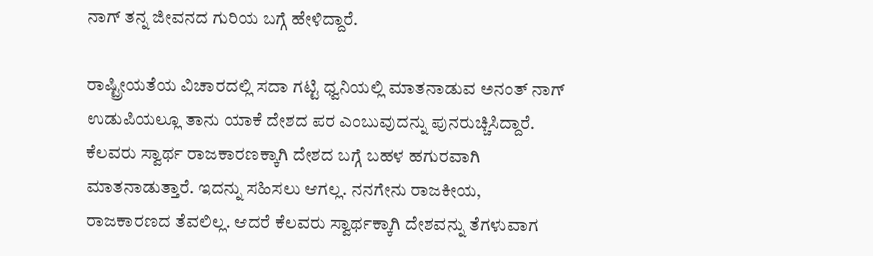ನಾಗ್ ತನ್ನ ಜೀವನದ ಗುರಿಯ ಬಗ್ಗೆ ಹೇಳಿದ್ದಾರೆ.

ರಾಷ್ಟ್ರೀಯತೆಯ ವಿಚಾರದಲ್ಲಿ ಸದಾ ಗಟ್ಟಿ ಧ್ವನಿಯಲ್ಲಿ ಮಾತನಾಡುವ ಅನಂತ್ ನಾಗ್ ಉಡುಪಿಯಲ್ಲೂ ತಾನು ಯಾಕೆ ದೇಶದ ಪರ ಎಂಬುವುದನ್ನು ಪುನರುಚ್ಚಿಸಿದ್ದಾರೆ. ಕೆಲವರು ಸ್ವಾರ್ಥ ರಾಜಕಾರಣಕ್ಕಾಗಿ ದೇಶದ ಬಗ್ಗೆ ಬಹಳ ಹಗುರವಾಗಿ ಮಾತನಾಡುತ್ತಾರೆ. ಇದನ್ನು ಸಹಿಸಲು ಆಗಲ್ಲ. ನನಗೇನು ರಾಜಕೀಯ, ರಾಜಕಾರಣದ ತೆವಲಿಲ್ಲ. ಆದರೆ ಕೆಲವರು ಸ್ವಾರ್ಥಕ್ಕಾಗಿ ದೇಶವನ್ನು ತೆಗಳುವಾಗ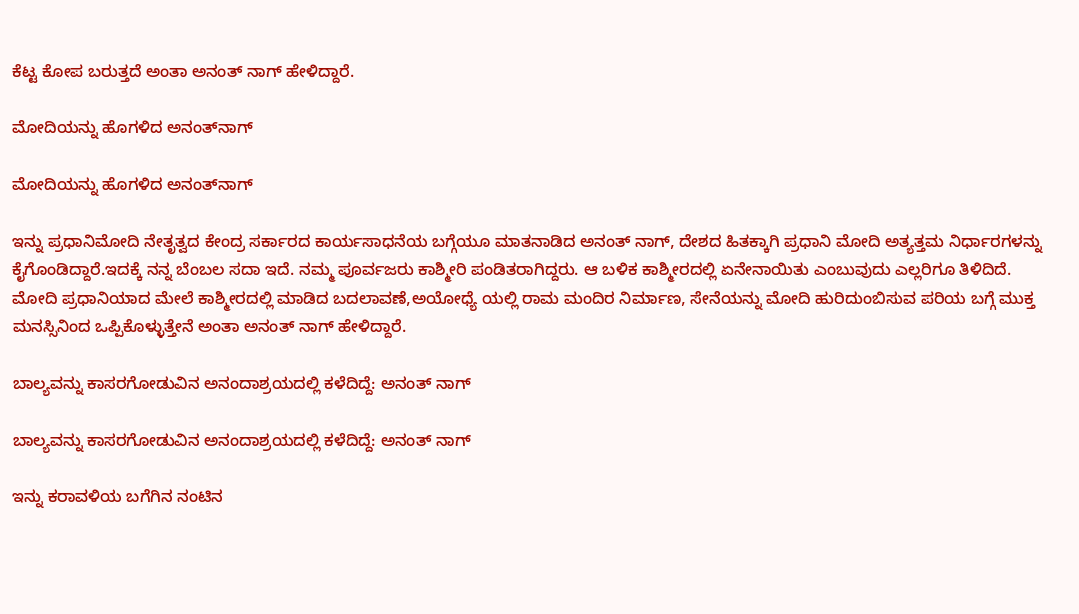ಕೆಟ್ಟ ಕೋಪ ಬರುತ್ತದೆ ಅಂತಾ ಅನಂತ್ ನಾಗ್ ಹೇಳಿದ್ದಾರೆ.

ಮೋದಿಯನ್ನು ಹೊಗಳಿದ ಅನಂತ್‌ನಾಗ್

ಮೋದಿಯನ್ನು ಹೊಗಳಿದ ಅನಂತ್‌ನಾಗ್

ಇನ್ನು ಪ್ರಧಾನಿ‌ಮೋದಿ ನೇತೃತ್ವದ ಕೇಂದ್ರ ಸರ್ಕಾರದ ಕಾರ್ಯಸಾಧನೆಯ ಬಗ್ಗೆಯೂ ಮಾತನಾಡಿದ ಅನಂತ್ ನಾಗ್, ದೇಶದ ಹಿತಕ್ಕಾಗಿ ಪ್ರಧಾನಿ ಮೋದಿ ಅತ್ಯತ್ತಮ ನಿರ್ಧಾರಗಳನ್ನು ಕೈಗೊಂಡಿದ್ದಾರೆ.ಇದಕ್ಕೆ ನನ್ನ ಬೆಂಬಲ ಸದಾ ಇದೆ. ನಮ್ಮ ಪೂರ್ವಜರು ಕಾಶ್ಮೀರಿ ಪಂಡಿತರಾಗಿದ್ದರು. ಆ ಬಳಿಕ ಕಾಶ್ಮೀರದಲ್ಲಿ ಏನೇನಾಯಿತು ಎಂಬುವುದು ಎಲ್ಲರಿಗೂ ತಿಳಿದಿದೆ. ಮೋದಿ ಪ್ರಧಾನಿಯಾದ ಮೇಲೆ ಕಾಶ್ಮೀರದಲ್ಲಿ ಮಾಡಿದ ಬದಲಾವಣೆ,ಅಯೋಧ್ಯೆ ಯಲ್ಲಿ ರಾಮ ಮಂದಿರ ನಿರ್ಮಾಣ, ಸೇನೆಯನ್ನು ಮೋದಿ ಹುರಿದುಂಬಿಸುವ ಪರಿಯ ಬಗ್ಗೆ ಮುಕ್ತ ಮನಸ್ಸಿನಿಂದ ಒಪ್ಪಿಕೊಳ್ಳುತ್ತೇನೆ ಅಂತಾ ಅನಂತ್ ನಾಗ್ ಹೇಳಿದ್ದಾರೆ.

ಬಾಲ್ಯವನ್ನು ಕಾಸರಗೋಡುವಿನ ಅನಂದಾಶ್ರಯದಲ್ಲಿ ಕಳೆದಿದ್ದೆ: ಅನಂತ್‌ ನಾಗ್

ಬಾಲ್ಯವನ್ನು ಕಾಸರಗೋಡುವಿನ ಅನಂದಾಶ್ರಯದಲ್ಲಿ ಕಳೆದಿದ್ದೆ: ಅನಂತ್‌ ನಾಗ್

ಇನ್ನು ಕರಾವಳಿಯ ಬಗೆಗಿನ ನಂಟಿನ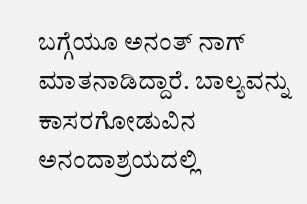ಬಗ್ಗೆಯೂ ಅನಂತ್ ನಾಗ್ ಮಾತನಾಡಿದ್ದಾರೆ. ಬಾಲ್ಯವನ್ನು ಕಾಸರಗೋಡುವಿನ ಅನಂದಾಶ್ರಯದಲ್ಲಿ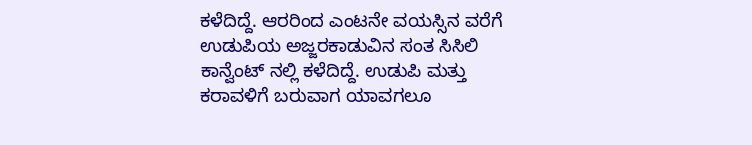ಕಳೆದಿದ್ದೆ. ಆರರಿಂದ ಎಂಟನೇ ವಯಸ್ಸಿನ ವರೆಗೆ ಉಡುಪಿಯ ಅಜ್ಜರಕಾಡುವಿನ ಸಂತ ಸಿಸಿಲಿ ಕಾನ್ವೆಂಟ್ ನಲ್ಲಿ ಕಳೆದಿದ್ದೆ. ಉಡುಪಿ ಮತ್ತು ಕರಾವಳಿಗೆ ಬರುವಾಗ ಯಾವಗಲೂ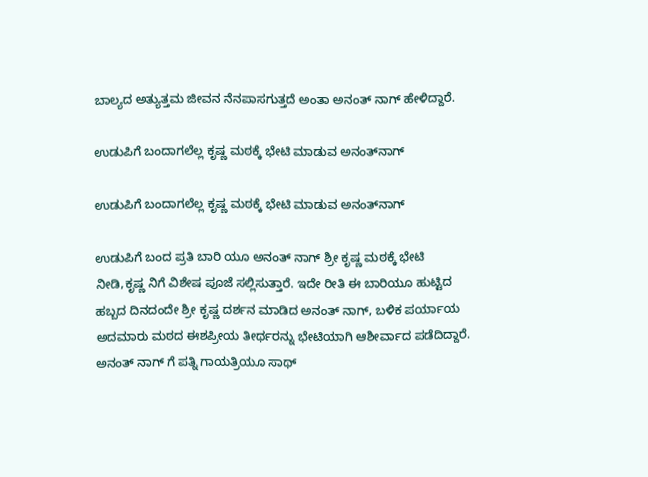ಬಾಲ್ಯದ ಅತ್ಯುತ್ತಮ ಜೀವನ ನೆನಪಾಸಗುತ್ತದೆ ಅಂತಾ ಅನಂತ್ ನಾಗ್ ಹೇಳಿದ್ದಾರೆ.

ಉಡುಪಿಗೆ ಬಂದಾಗಲೆಲ್ಲ ಕೃಷ್ಣ ಮಠಕ್ಕೆ ಭೇಟಿ ಮಾಡುವ ಅನಂತ್‌ನಾಗ್

ಉಡುಪಿಗೆ ಬಂದಾಗಲೆಲ್ಲ ಕೃಷ್ಣ ಮಠಕ್ಕೆ ಭೇಟಿ ಮಾಡುವ ಅನಂತ್‌ನಾಗ್

ಉಡುಪಿಗೆ ಬಂದ ಪ್ರತಿ ಬಾರಿ ಯೂ ಅನಂತ್ ನಾಗ್ ಶ್ರೀ ಕೃಷ್ಣ ಮಠಕ್ಕೆ ಭೇಟಿ ನೀಡಿ,ಕೃಷ್ಣ ನಿಗೆ ವಿಶೇಷ ಪೂಜೆ ಸಲ್ಲಿಸುತ್ತಾರೆ. ಇದೇ ರೀತಿ ಈ ಬಾರಿಯೂ ಹುಟ್ಟಿದ ಹಬ್ಬದ ದಿನದಂದೇ ಶ್ರೀ ಕೃಷ್ಣ ದರ್ಶನ ಮಾಡಿದ ಅನಂತ್ ನಾಗ್, ಬಳಿಕ ಪರ್ಯಾಯ ಅದಮಾರು ಮಠದ ಈಶಪ್ರೀಯ ತೀರ್ಥರನ್ನು ಭೇಟಿಯಾಗಿ ಆಶೀರ್ವಾದ ಪಡೆದಿದ್ದಾರೆ. ಅನಂತ್ ನಾಗ್ ಗೆ ಪತ್ನಿ ಗಾಯತ್ರಿಯೂ ಸಾಥ್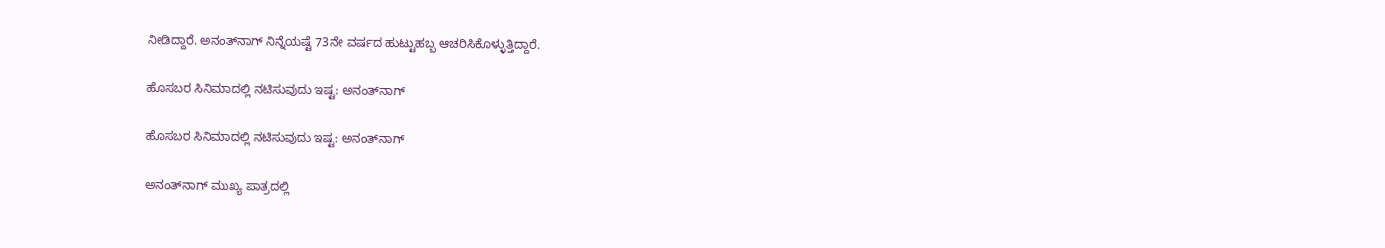ನೀಡಿದ್ದಾರೆ. ಅನಂತ್‌ನಾಗ್‌ ನಿನ್ನೆಯಷ್ಟೆ 73ನೇ ವರ್ಷದ ಹುಟ್ಟುಹಬ್ಬ ಆಚರಿಸಿಕೊಳ್ಳುತ್ತಿದ್ದಾರೆ.

ಹೊಸಬರ ಸಿನಿಮಾದಲ್ಲಿ ನಟಿಸುವುದು ಇಷ್ಟ: ಅನಂತ್‌ನಾಗ್

ಹೊಸಬರ ಸಿನಿಮಾದಲ್ಲಿ ನಟಿಸುವುದು ಇಷ್ಟ: ಅನಂತ್‌ನಾಗ್

ಅನಂತ್‌ನಾಗ್ ಮುಖ್ಯ ಪಾತ್ರದಲ್ಲಿ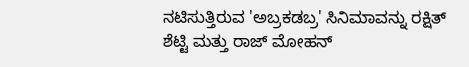ನಟಿಸುತ್ತಿರುವ 'ಅಬ್ರಕಡಬ್ರ' ಸಿನಿಮಾವನ್ನು ರಕ್ಷಿತ್ ಶೆಟ್ಟಿ ಮತ್ತು ರಾಜ್ ಮೋಹನ್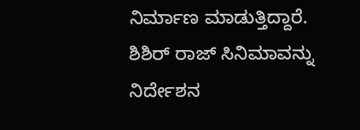ನಿರ್ಮಾಣ ಮಾಡುತ್ತಿದ್ದಾರೆ. ಶಿಶಿರ್ ರಾಜ್ ಸಿನಿಮಾವನ್ನು ನಿರ್ದೇಶನ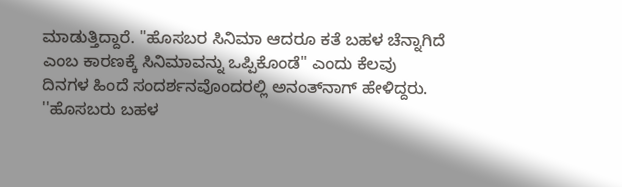ಮಾಡುತ್ತಿದ್ದಾರೆ. ''ಹೊಸಬರ ಸಿನಿಮಾ ಆದರೂ ಕತೆ ಬಹಳ ಚೆನ್ನಾಗಿದೆ ಎಂಬ ಕಾರಣಕ್ಕೆ ಸಿನಿಮಾವನ್ನು ಒಪ್ಪಿಕೊಂಡೆ'' ಎಂದು ಕೆಲವು ದಿನಗಳ ಹಿಂದೆ ಸಂದರ್ಶನವೊಂದರಲ್ಲಿ ಅನಂತ್‌ನಾಗ್ ಹೇಳಿದ್ದರು. ''ಹೊಸಬರು ಬಹಳ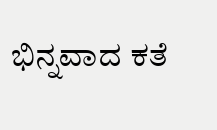ಭಿನ್ನವಾದ ಕತೆ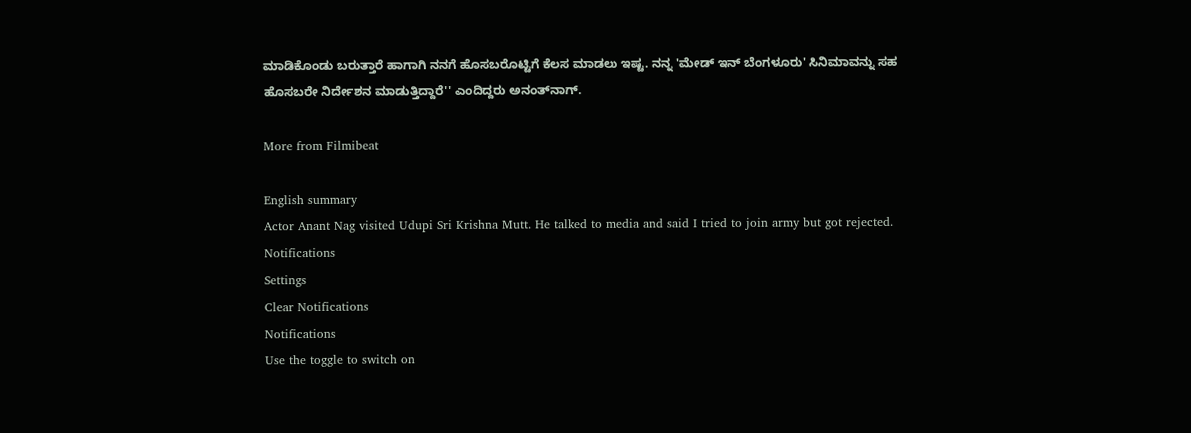ಮಾಡಿಕೊಂಡು ಬರುತ್ತಾರೆ ಹಾಗಾಗಿ ನನಗೆ ಹೊಸಬರೊಟ್ಟಿಗೆ ಕೆಲಸ ಮಾಡಲು ಇಷ್ಟ. ನನ್ನ 'ಮೇಡ್‌ ಇನ್ ಬೆಂಗಳೂರು' ಸಿನಿಮಾವನ್ನು ಸಹ ಹೊಸಬರೇ ನಿರ್ದೇಶನ ಮಾಡುತ್ತಿದ್ದಾರೆ'' ಎಂದಿದ್ದರು ಅನಂತ್‌ನಾಗ್.

More from Filmibeat

English summary
Actor Anant Nag visited Udupi Sri Krishna Mutt. He talked to media and said I tried to join army but got rejected.
Notifications
Settings
Clear Notifications
Notifications
Use the toggle to switch on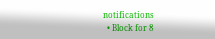notifications
  • Block for 8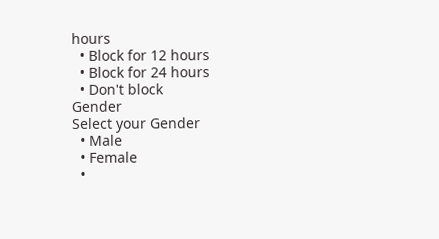hours
  • Block for 12 hours
  • Block for 24 hours
  • Don't block
Gender
Select your Gender
  • Male
  • Female
  •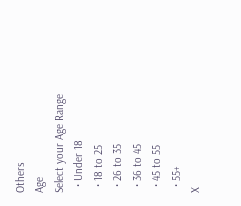Others
Age
Select your Age Range
  • Under 18
  • 18 to 25
  • 26 to 35
  • 36 to 45
  • 45 to 55
  • 55+
X